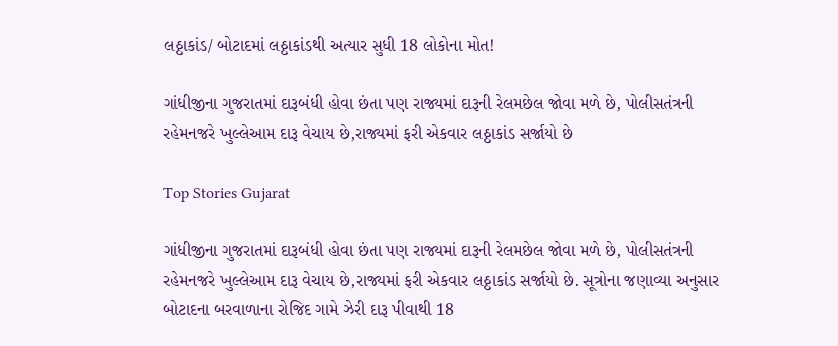લઠ્ઠાકાંડ/ બોટાદમાં લઠ્ઠાકાંડથી અત્યાર સુધી 18 લોકોના મોત!

ગાંધીજીના ગુજરાતમાં દારૂબંધી હોવા છંતા પણ રાજ્યમાં દારૂની રેલમછેલ જોવા મળે છે, પોલીસતંત્રની રહેમનજરે ખુલ્લેઆમ દારૂ વેચાય છે,રાજ્યમાં ફરી એકવાર લઠ્ઠાકાંડ સર્જાયો છે

Top Stories Gujarat

ગાંધીજીના ગુજરાતમાં દારૂબંધી હોવા છંતા પણ રાજ્યમાં દારૂની રેલમછેલ જોવા મળે છે, પોલીસતંત્રની રહેમનજરે ખુલ્લેઆમ દારૂ વેચાય છે,રાજ્યમાં ફરી એકવાર લઠ્ઠાકાંડ સર્જાયો છે. સૂત્રોના જણાવ્યા અનુસાર બોટાદના બરવાળાના રોજિદ ગામે ઝેરી દારૂ પીવાથી 18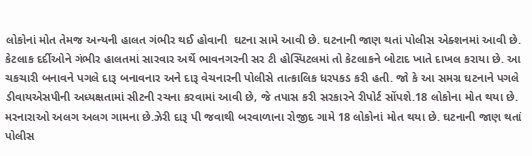લોકોનાં મોત તેમજ અન્યની હાલત ગંભીર થઈ હોવાની  ઘટના સામે આવી છે. ઘટનાની જાણ થતાં પોલીસ એક્શનમાં આવી છે. કેટલાક દર્દીઓને ગંભીર હાલતમાં સારવાર અર્થે ભાવનગરની સર ટી હોસ્પિટલમાં તો કેટલાકને બોટાદ ખાતે દાખલ કરાયા છે. આ ચકચારી બનાવને પગલે દારૂ બનાવનાર અને દારૂ વેચનારની પોલીસે તાત્કાલિક ધરપકડ કરી હતી. જો કે આ સમગ્ર ઘટનાને પગલે ડીવાયએસપીની અધ્યક્ષતામાં સીટની રચના કરવામાં આવી છે, જે તપાસ કરી સરકારને રીપોર્ટ સોંપશે.18 લોકોના મોત થયા છે. મરનારાઓ અલગ અલગ ગામના છે.ઝેરી દારૂ પી જવાથી બરવાળાના રોજીદ ગામે 18 લોકોનાં મોત થયા છે. ઘટનાની જાણ થતાં પોલીસ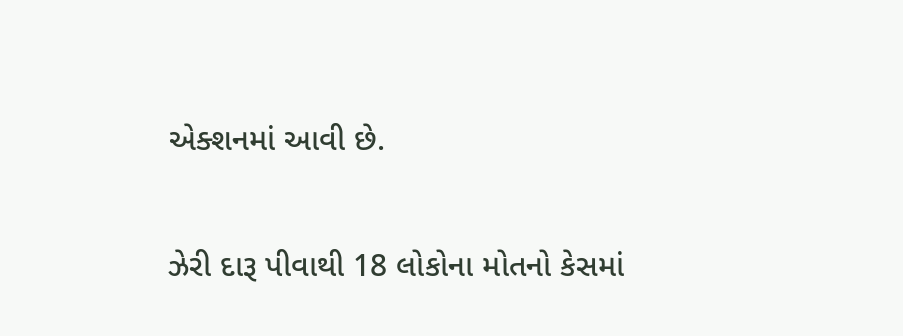એક્શનમાં આવી છે.

ઝેરી દારૂ પીવાથી 18 લોકોના મોતનો કેસમાં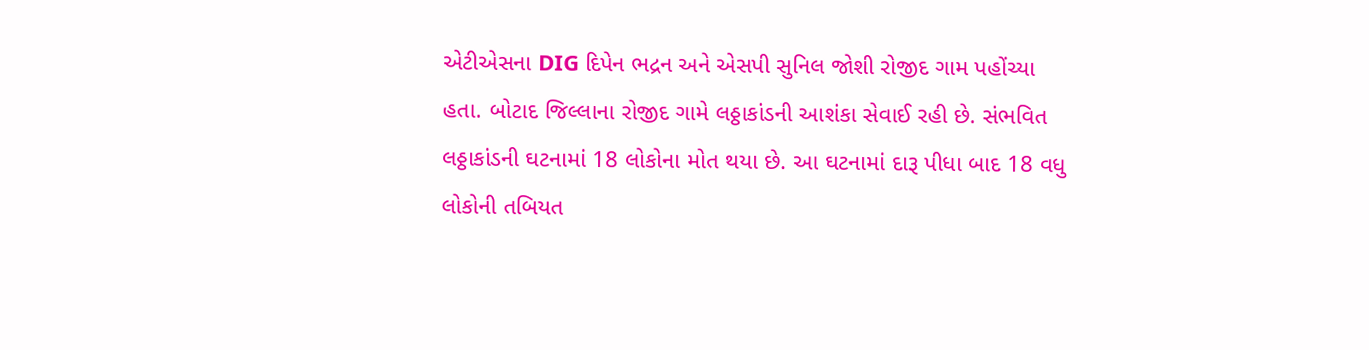એટીએસના DIG દિપેન ભદ્રન અને એસપી સુનિલ જોશી રોજીદ ગામ પહોંચ્યા હતા. બોટાદ જિલ્લાના રોજીદ ગામે લઠ્ઠાકાંડની આશંકા સેવાઈ રહી છે. સંભવિત લઠ્ઠાકાંડની ઘટનામાં 18 લોકોના મોત થયા છે. આ ઘટનામાં દારૂ પીધા બાદ 18 વધુ લોકોની તબિયત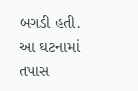બગડી હતી. આ ઘટનામાં તપાસ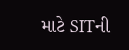માટે SITની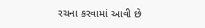રચના કરવામાં આવી છે